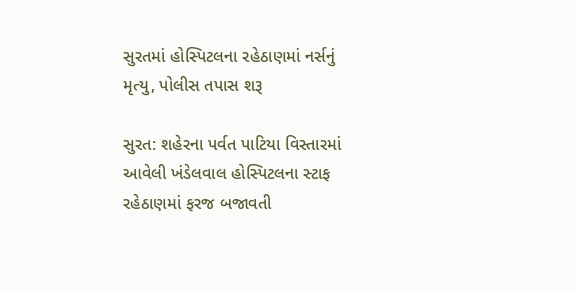સુરતમાં હોસ્પિટલના રહેઠાણમાં નર્સનું મૃત્યુ, પોલીસ તપાસ શરૂ

સુરત: શહેરના પર્વત પાટિયા વિસ્તારમાં આવેલી ખંડેલવાલ હોસ્પિટલના સ્ટાફ રહેઠાણમાં ફરજ બજાવતી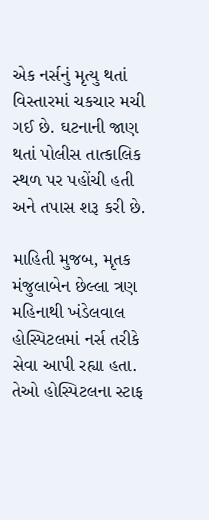એક નર્સનું મૃત્યુ થતાં વિસ્તારમાં ચકચાર મચી ગઈ છે. ઘટનાની જાણ થતાં પોલીસ તાત્કાલિક સ્થળ પર પહોંચી હતી અને તપાસ શરૂ કરી છે.

માહિતી મુજબ, મૃતક મંજુલાબેન છેલ્લા ત્રણ મહિનાથી ખંડેલવાલ હોસ્પિટલમાં નર્સ તરીકે સેવા આપી રહ્યા હતા. તેઓ હોસ્પિટલના સ્ટાફ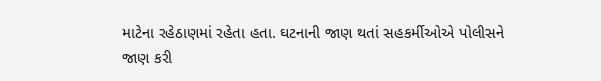માટેના રહેઠાણમાં રહેતા હતા. ઘટનાની જાણ થતાં સહકર્મીઓએ પોલીસને જાણ કરી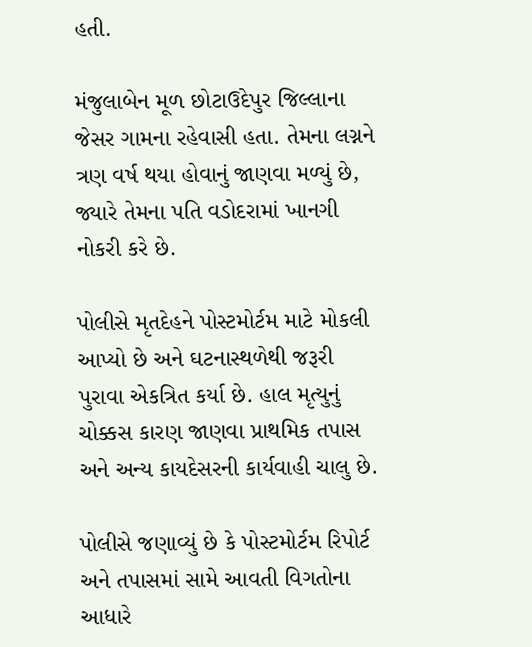હતી.

મંજુલાબેન મૂળ છોટાઉદેપુર જિલ્લાના જેસર ગામના રહેવાસી હતા. તેમના લગ્નને ત્રણ વર્ષ થયા હોવાનું જાણવા મળ્યું છે, જ્યારે તેમના પતિ વડોદરામાં ખાનગી નોકરી કરે છે.

પોલીસે મૃતદેહને પોસ્ટમોર્ટમ માટે મોકલી આપ્યો છે અને ઘટનાસ્થળેથી જરૂરી પુરાવા એકત્રિત કર્યા છે. હાલ મૃત્યુનું ચોક્કસ કારણ જાણવા પ્રાથમિક તપાસ અને અન્ય કાયદેસરની કાર્યવાહી ચાલુ છે.

પોલીસે જણાવ્યું છે કે પોસ્ટમોર્ટમ રિપોર્ટ અને તપાસમાં સામે આવતી વિગતોના આધારે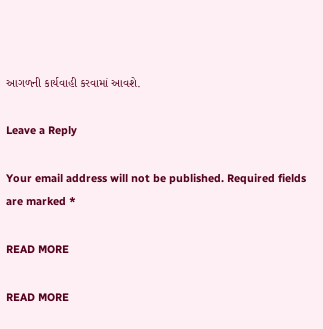આગળની કાર્યવાહી કરવામાં આવશે.

Leave a Reply

Your email address will not be published. Required fields are marked *

READ MORE

READ MORE